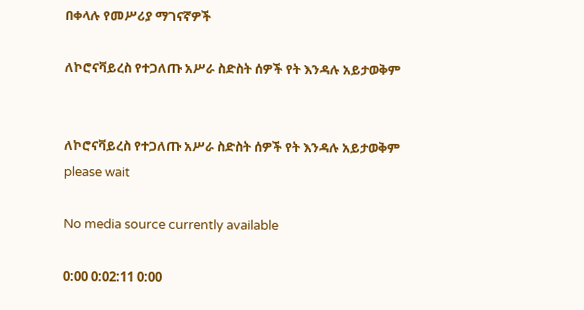በቀላሉ የመሥሪያ ማገናኛዎች

ለኮሮናቫይረስ የተጋለጡ አሥራ ስድስት ሰዎች የት እንዳሉ አይታወቅም


ለኮሮናቫይረስ የተጋለጡ አሥራ ስድስት ሰዎች የት እንዳሉ አይታወቅም
please wait

No media source currently available

0:00 0:02:11 0:00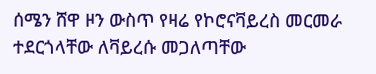ሰሜን ሸዋ ዞን ውስጥ የዛሬ የኮሮናቫይረስ መርመራ ተደርጎላቸው ለቫይረሱ መጋለጣቸው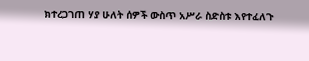ክተረጋገጠ ሃያ ሁለት ሰዎች ውስጥ አሥራ ስድስቱ እየተፈለጉ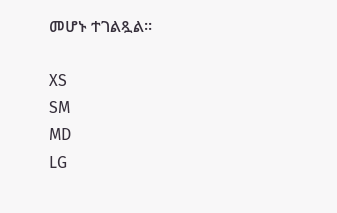መሆኑ ተገልጿል።

XS
SM
MD
LG